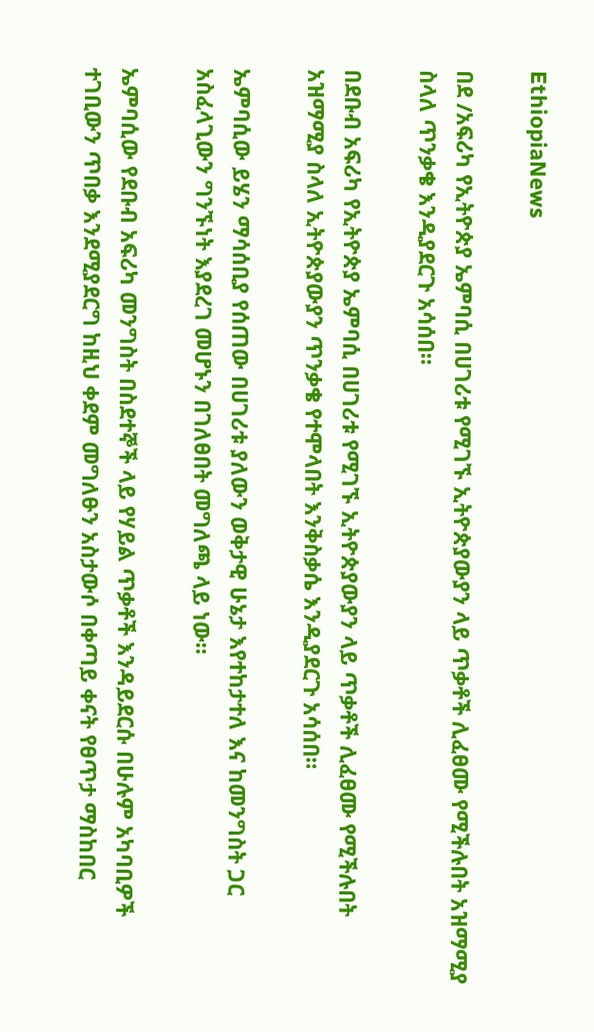EthiopiaNews

በደ /አፍሪካ የኢትዮጵያ ኤምባሲ በሀገሪቱ የሚገኙ ኢትዮጵያውያን ላይ ጥቃቶች ሊፈፀሙ የሚችሉበት አዝማሚያ ስላለ ጥንቃቄ እንዲያደርጉ አሳሰበ።

በደቡብ አፍሪካ የኢትዮጵያ ኤምባሲ በሀገሪቱ የሚገኙ ኢትዮጵያውያን ላይ ጥቃቶች ሊፈፀሙ የሚችሉበት አዝማሚያ ስላለ ኢትዮጵያውያን ጥንቃቄ የተሞላበት እንቅስቃሴ እንዲያደርጉ አሳሰበ።

ኤምባሲው ይሄን ማሳሰቢያ የሰጠው በሀገሪቱ ያለውን ወቅታዊ ሁኔታ እየተከታተለ እና ከመንግስት ጋር አስፈላጊውን ግንኙነት እያደረገ መሆኑን በገለፀበት መግለጫ ላይ ነው።

ኤምባሲው የደቡብ አፍሪካ መንግስት በስደተኞች ላይ የሃይል ጥቃቶች እንዳይደርሱ በሁሉም አካባቢዎች ተገቢውን ጥበቃ እንደሚያደርግ ከዚህ ቀደም መግለፁን አስታውሶ በቀጣይ ቀናት የፀጥታ ማስከበር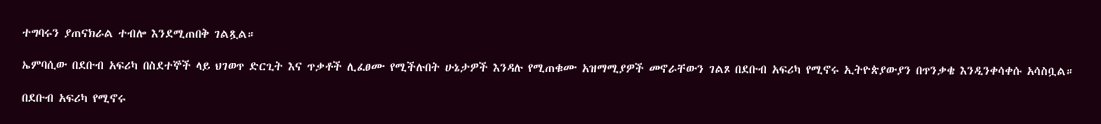ተግባሩን ያጠናክራል ተብሎ እንደሚጠበቅ ገልጿል።

ኤምባሲው በደቡብ አፍሪካ በስደተኞች ላይ ህገወጥ ድርጊት እና ጥቃቶች ሊፈፀሙ የሚችሉበት ሁኔታዎች እንዳሉ የሚጠቁሙ አዝማሚያዎች መኖራቸውን ገልጾ በደቡብ አፍሪካ የሚኖሩ ኢትዮጵያውያን በጥንቃቄ እንዲንቀሳቀሱ አሳስቧል።

በደቡብ አፍሪካ የሚኖሩ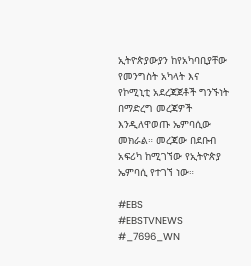ኢትዮጵያውያን ከየአካባቢያቸው የመንግስት አካላት እና የኮሚኒቲ አደረጃጀቶች ግንኙነት በማድረግ መረጃዎች እንዲለዋወጡ ኤምባሲው መክራል። መረጃው በደቡብ አፍሪካ ከሚገኘው የኢትዮጵያ ኤምባሲ የተገኘ ነው።

#EBS
#EBSTVNEWS
#_7696_WN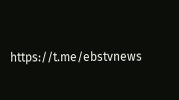https://t.me/ebstvnews